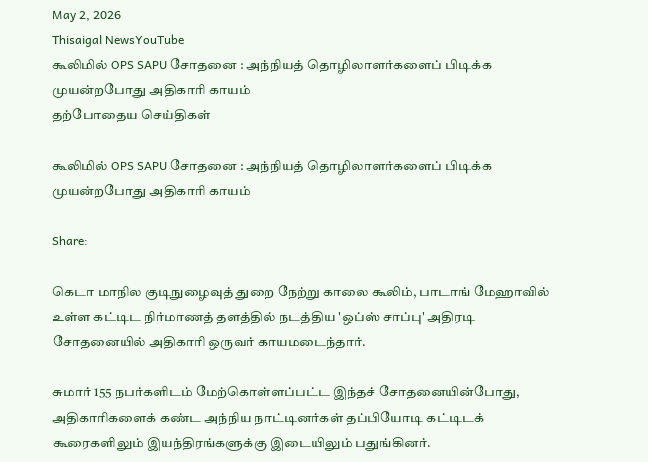May 2, 2026
Thisaigal NewsYouTube
கூலிமில் OPS SAPU சோதனை : அந்நியத் தொழிலாளர்களைப் பிடிக்க முயன்றபோது அதிகாரி காயம்
தற்போதைய செய்திகள்

கூலிமில் OPS SAPU சோதனை : அந்நியத் தொழிலாளர்களைப் பிடிக்க முயன்றபோது அதிகாரி காயம்

Share:

கெடா மாநில குடிநுழைவுத் துறை நேற்று காலை கூலிம், பாடாங் மேஹாவில் உள்ள கட்டிட நிர்மாணத் தளத்தில் நடத்திய 'ஒப்ஸ் சாப்பு' அதிரடி சோதனையில் அதிகாரி ஒருவர் காயமடைந்தார்.

சுமார் 155 நபர்களிடம் மேற்கொள்ளப்பட்ட இந்தச் சோதனையின்போது, அதிகாரிகளைக் கண்ட அந்நிய நாட்டினர்கள் தப்பியோடி கட்டிடக் கூரைகளிலும் இயந்திரங்களுக்கு இடையிலும் பதுங்கினர்.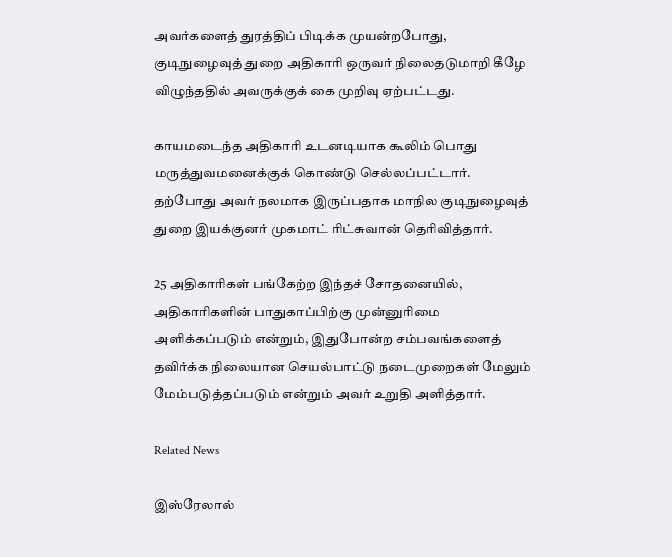அவர்களைத் துரத்திப் பிடிக்க முயன்றபோது, குடிநுழைவுத் துறை அதிகாரி ஒருவர் நிலைதடுமாறி கீழே விழுந்ததில் அவருக்குக் கை முறிவு ஏற்பட்டது.

காயமடைந்த அதிகாரி உடனடியாக கூலிம் பொது மருத்துவமனைக்குக் கொண்டு செல்லப்பட்டார். தற்போது அவர் நலமாக இருப்பதாக மாநில குடிநுழைவுத் துறை இயக்குனர் முகமாட் ரிட்சுவான் தெரிவித்தார்.

25 அதிகாரிகள் பங்கேற்ற இந்தச் சோதனையில், அதிகாரிகளின் பாதுகாப்பிற்கு முன்னுரிமை அளிக்கப்படும் என்றும், இதுபோன்ற சம்பவங்களைத் தவிர்க்க நிலையான செயல்பாட்டு நடைமுறைகள் மேலும் மேம்படுத்தப்படும் என்றும் அவர் உறுதி அளித்தார்.

Related News

இஸ்ரேலால்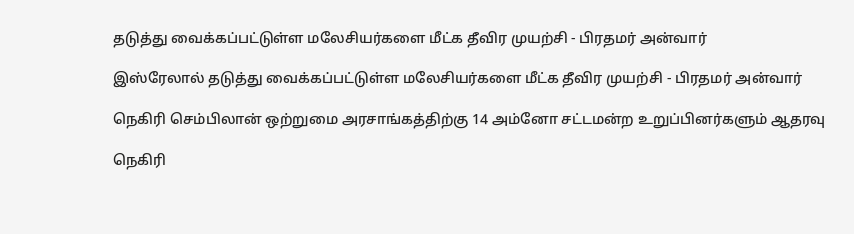தடுத்து வைக்கப்பட்டுள்ள மலேசியர்களை மீட்க தீவிர முயற்சி - பிரதமர் அன்வார்

இஸ்ரேலால் தடுத்து வைக்கப்பட்டுள்ள மலேசியர்களை மீட்க தீவிர முயற்சி - பிரதமர் அன்வார்

நெகிரி செம்பிலான் ஒற்றுமை அரசாங்கத்திற்கு 14 அம்னோ சட்டமன்ற உறுப்பினர்களும் ஆதரவு

நெகிரி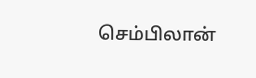செம்பிலான்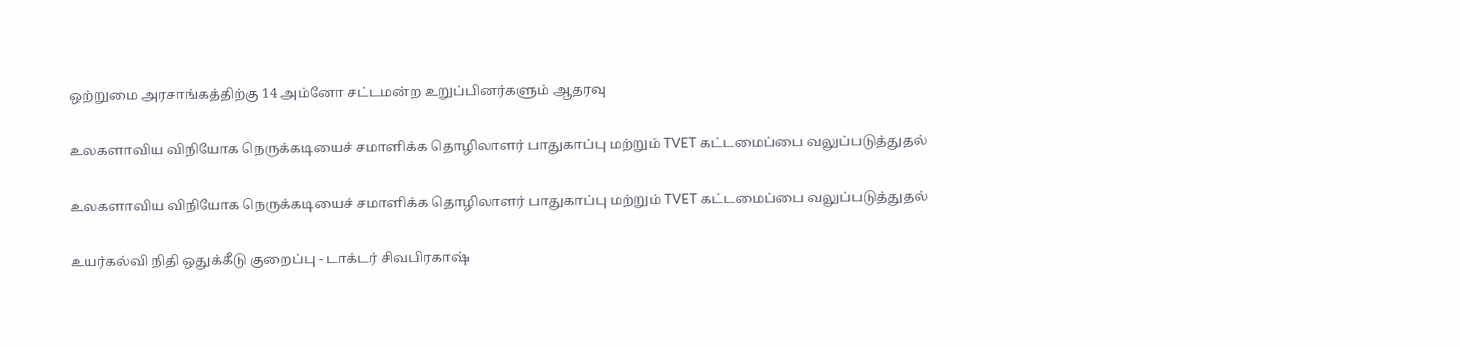ஒற்றுமை அரசாங்கத்திற்கு 14 அம்னோ சட்டமன்ற உறுப்பினர்களும் ஆதரவு

உலகளாவிய விநியோக நெருக்கடியைச் சமாளிக்க தொழிலாளர் பாதுகாப்பு மற்றும் TVET கட்டமைப்பை வலுப்படுத்துதல்

உலகளாவிய விநியோக நெருக்கடியைச் சமாளிக்க தொழிலாளர் பாதுகாப்பு மற்றும் TVET கட்டமைப்பை வலுப்படுத்துதல்

உயர்கல்வி நிதி ஒதுக்கீடு குறைப்பு - டாக்டர் சிவபிரகாஷ்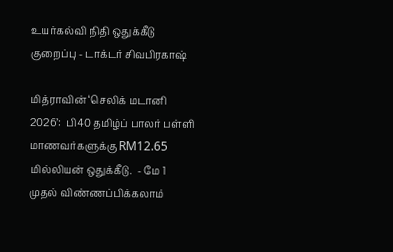உயர்கல்வி நிதி ஒதுக்கீடு குறைப்பு - டாக்டர் சிவபிரகாஷ்

மித்ராவின் ‘செலிக் மடானி 2026’:  பி40 தமிழ்ப் பாலர் பள்ளி மாணவர்களுக்கு RM12.65 மில்லியன் ஒதுக்கீடு.  - மே 1 முதல் விண்ணப்பிக்கலாம்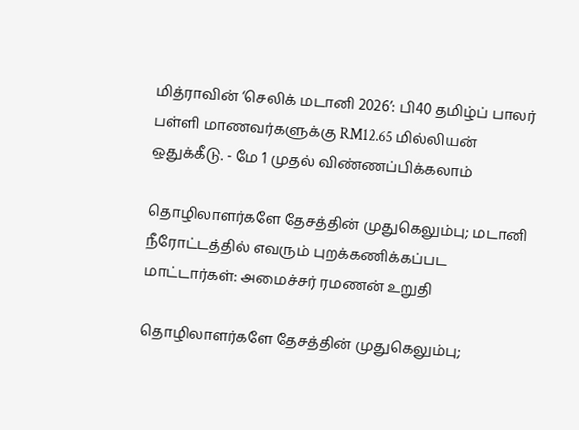மித்ராவின் ‘செலிக் மடானி 2026’: பி40 தமிழ்ப் பாலர் பள்ளி மாணவர்களுக்கு RM12.65 மில்லியன் ஒதுக்கீடு. - மே 1 முதல் விண்ணப்பிக்கலாம்

தொழிலாளர்களே தேசத்தின் முதுகெலும்பு; மடானி  நீரோட்டத்தில் எவரும் புறக்கணிக்கப்பட மாட்டார்கள்: அமைச்சர் ரமணன் உறுதி

தொழிலாளர்களே தேசத்தின் முதுகெலும்பு;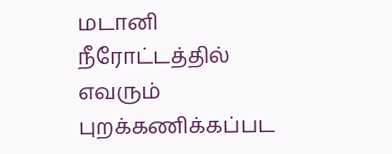மடானி நீரோட்டத்தில் எவரும் புறக்கணிக்கப்பட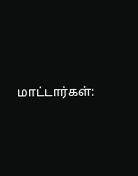மாட்டார்கள்: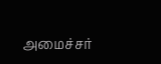அமைச்சர்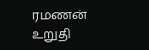ரமணன் உறுதி